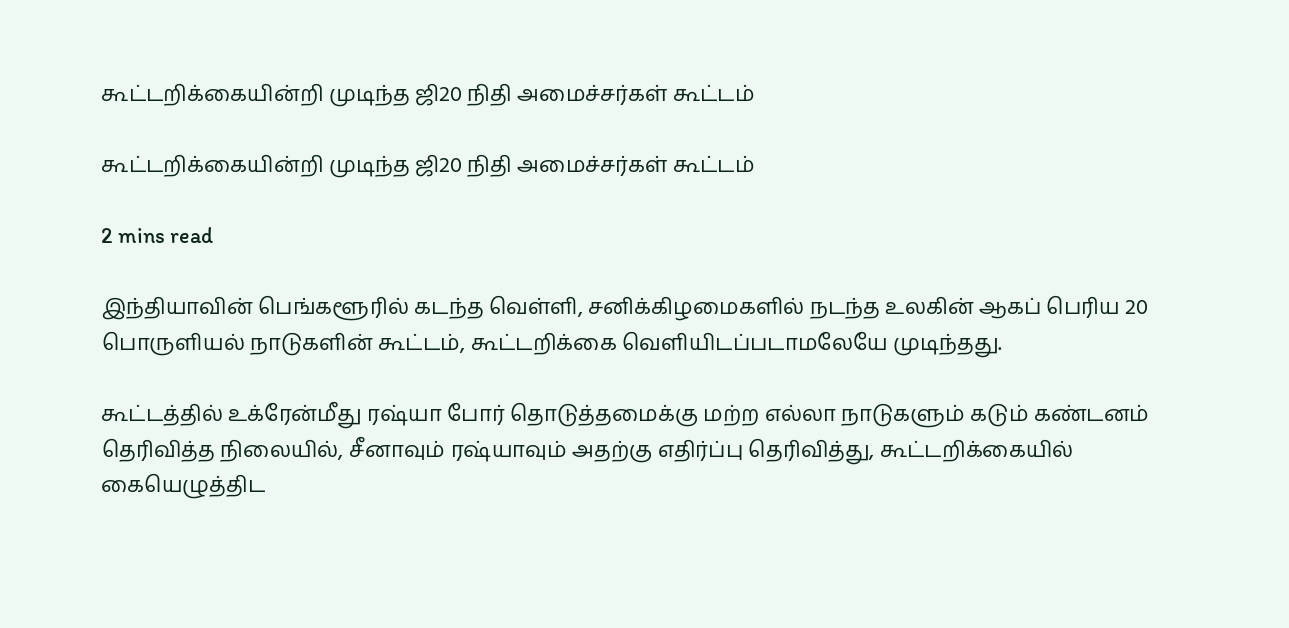கூட்டறிக்கையின்றி முடிந்த ஜி20 நிதி அமைச்சர்கள் கூட்டம்

கூட்டறிக்கையின்றி முடிந்த ஜி20 நிதி அமைச்சர்கள் கூட்டம்

2 mins read

இந்தியாவின் பெங்களூரில் கடந்த வெள்ளி, சனிக்கிழமைகளில் நடந்த உலகின் ஆகப் பெரிய 20 பொருளியல் நாடுகளின் கூட்டம், கூட்டறிக்கை வெளியிடப்படாமலேயே முடிந்தது.

கூட்டத்தில் உக்ரேன்மீது ரஷ்யா போர் தொடுத்தமைக்கு மற்ற எல்லா நாடுகளும் கடும் கண்டனம் தெரிவித்த நிலையில், சீனாவும் ரஷ்யாவும் அதற்கு எதிர்ப்பு தெரிவித்து, கூட்டறிக்கையில் கையெழுத்திட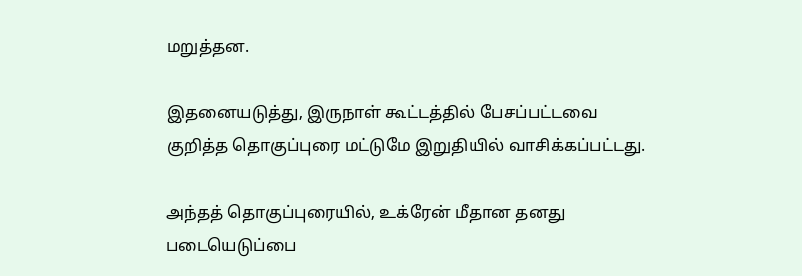மறுத்தன.

இதனையடுத்து, இருநாள் கூட்டத்தில் பேசப்பட்டவை குறித்த தொகுப்புரை மட்டுமே இறுதியில் வாசிக்கப்பட்டது.

அந்தத் தொகுப்புரையில், உக்ரேன் மீதான தனது படையெடுப்பை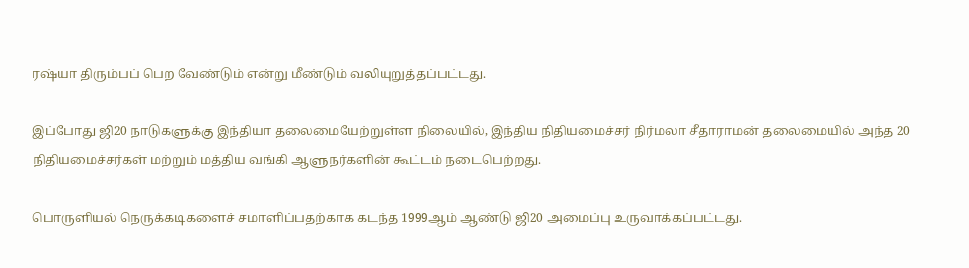ரஷ்யா திரும்பப் பெற வேண்டும் என்று மீண்டும் வலியுறுத்தப்பட்டது.

இப்போது ஜி20 நாடுகளுக்கு இந்தியா தலைமையேற்றுள்ள நிலையில், இந்திய நிதியமைச்சர் நிர்மலா சீதாராமன் தலைமையில் அந்த 20 நிதியமைச்சர்கள் மற்றும் மத்திய வங்கி ஆளுநர்களின் கூட்டம் நடைபெற்றது.

பொருளியல் நெருக்கடிகளைச் சமாளிப்பதற்காக கடந்த 1999ஆம் ஆண்டு ஜி20 அமைப்பு உருவாக்கப்பட்டது.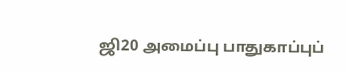ஜி20 அமைப்பு பாதுகாப்புப்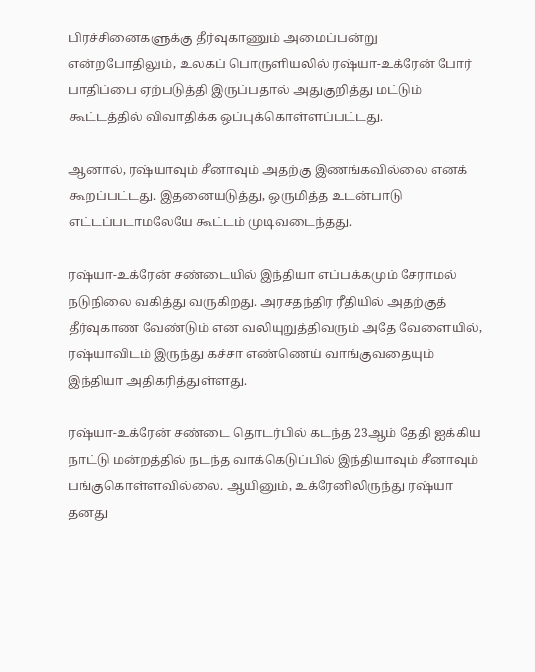பிரச்சினைகளுக்கு தீர்வுகாணும் அமைப்பன்று என்றபோதிலும், உலகப் பொருளியலில் ரஷ்யா-உக்ரேன் போர் பாதிப்பை ஏற்படுத்தி இருப்பதால் அதுகுறித்து மட்டும் கூட்டத்தில் விவாதிக்க ஒப்புக்கொள்ளப்பட்டது.

ஆனால், ரஷ்யாவும் சீனாவும் அதற்கு இணங்கவில்லை எனக் கூறப்பட்டது. இதனையடுத்து, ஒருமித்த உடன்பாடு எட்டப்படாமலேயே கூட்டம் முடிவடைந்தது.

ரஷ்யா-உக்ரேன் சண்டையில் இந்தியா எப்பக்கமும் சேராமல் நடுநிலை வகித்து வருகிறது. அரசதந்திர ரீதியில் அதற்குத் தீர்வுகாண வேண்டும் என வலியுறுத்திவரும் அதே வேளையில், ரஷ்யாவிடம் இருந்து கச்சா எண்ணெய் வாங்குவதையும் இந்தியா அதிகரித்துள்ளது.

ரஷ்யா-உக்ரேன் சண்டை தொடர்பில் கடந்த 23ஆம் தேதி ஐக்கிய நாட்டு மன்றத்தில் நடந்த வாக்கெடுப்பில் இந்தியாவும் சீனாவும் பங்குகொள்ளவில்லை. ஆயினும், உக்ரேனிலிருந்து ரஷ்யா தனது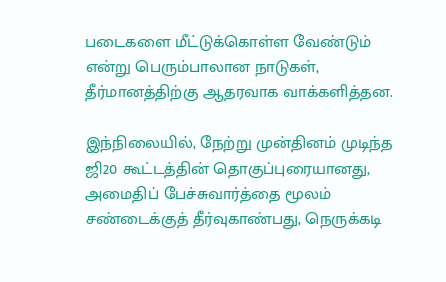படைகளை மீட்டுக்கொள்ள வேண்டும் என்று பெரும்பாலான நாடுகள், தீர்மானத்திற்கு ஆதரவாக வாக்களித்தன.

இந்நிலையில், நேற்று முன்தினம் முடிந்த ஜி20 கூட்டத்தின் தொகுப்புரையானது, அமைதிப் பேச்சுவார்த்தை மூலம் சண்டைக்குத் தீர்வுகாண்பது, நெருக்கடி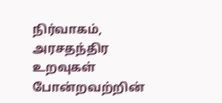நிர்வாகம், அரசதந்திர உறவுகள் போன்றவற்றின்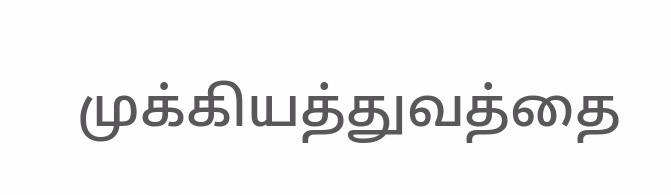முக்கியத்துவத்தை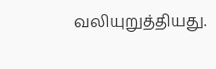வலியுறுத்தியது.